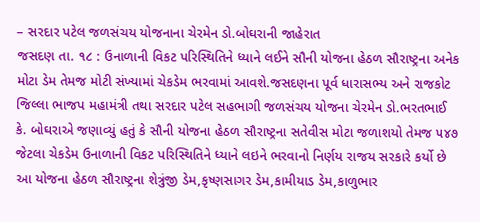– સરદાર પટેલ જળસંચય યોજનાના ચેરમેન ડો.બોઘરાની જાહેરાત
જસદણ તા. ૧૮ : ઉનાળાની વિકટ પરિસ્થિતિને ધ્યાને લઈને સૌની યોજના હેઠળ સૌરાષ્ટ્રના અનેક મોટા ડેમ તેમજ મોટી સંખ્યામાં ચેકડેમ ભરવામાં આવશે.જસદણના પૂર્વ ધારાસભ્ય અને રાજકોટ જિલ્લા ભાજપ મહામંત્રી તથા સરદાર પટેલ સહભાગી જળસંચય યોજના ચેરમેન ડો.ભરતભાઈ કે. બોઘરાએ જણાવ્યું હતું કે સૌની યોજના હેઠળ સૌરાષ્ટ્રના સતેવીસ મોટા જળાશયો તેમજ ૫૪૭ જેટલા ચેકડેમ ઉનાળાની વિકટ પરિસ્થિતિને ધ્યાને લઇને ભરવાનો નિર્ણય રાજય સરકારે કર્યો છે આ યોજના હેઠળ સૌરાષ્ટ્રના શેત્રુંજી ડેમ,કૃષ્ણસાગર ડેમ,કામીયાડ ડેમ,કાળુભાર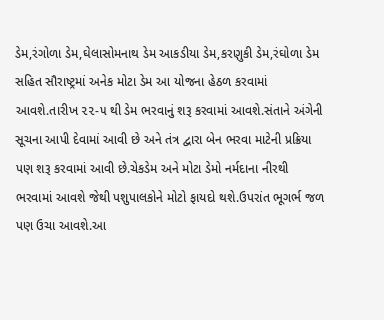ડેમ,રંગોળા ડેમ,ઘેલાસોમનાથ ડેમ આકડીયા ડેમ,કરણુકી ડેમ,રંઘોળા ડેમ સહિત સૌરાષ્ટ્રમાં અનેક મોટા ડેમ આ યોજના હેઠળ કરવામાં આવશે.તારીખ ૨૨-૫ થી ડેમ ભરવાનું શરૂ કરવામાં આવશે.સંતાને અંગેની સૂચના આપી દેવામાં આવી છે અને તંત્ર દ્વારા બેન ભરવા માટેની પ્રક્રિયા પણ શરૂ કરવામાં આવી છે.ચેકડેમ અને મોટા ડેમો નર્મદાના નીરથી ભરવામાં આવશે જેથી પશુપાલકોને મોટો ફાયદો થશે.ઉપરાંત ભૂગર્ભ જળ પણ ઉચા આવશે.આ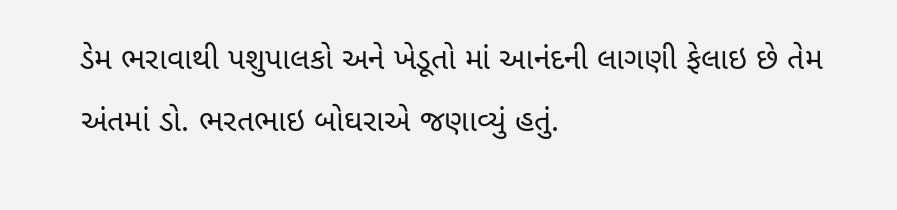ડેમ ભરાવાથી પશુપાલકો અને ખેડૂતો માં આનંદની લાગણી ફેલાઇ છે તેમ અંતમાં ડો. ભરતભાઇ બોઘરાએ જણાવ્યું હતું.